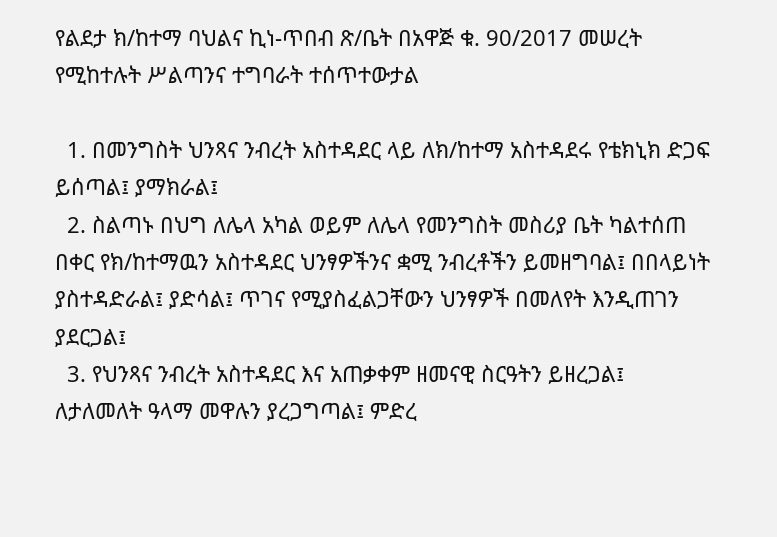የልደታ ክ/ከተማ ባህልና ኪነ-ጥበብ ጽ/ቤት በአዋጅ ቁ. 90/2017 መሠረት የሚከተሉት ሥልጣንና ተግባራት ተሰጥተውታል

  1. በመንግስት ህንጻና ንብረት አስተዳደር ላይ ለክ/ከተማ አስተዳደሩ የቴክኒክ ድጋፍ ይሰጣል፤ ያማክራል፤
  2. ስልጣኑ በህግ ለሌላ አካል ወይም ለሌላ የመንግስት መስሪያ ቤት ካልተሰጠ በቀር የክ/ከተማዉን አስተዳደር ህንፃዎችንና ቋሚ ንብረቶችን ይመዘግባል፤ በበላይነት ያስተዳድራል፤ ያድሳል፤ ጥገና የሚያስፈልጋቸውን ህንፃዎች በመለየት እንዲጠገን ያደርጋል፤
  3. የህንጻና ንብረት አስተዳደር እና አጠቃቀም ዘመናዊ ስርዓትን ይዘረጋል፤ ለታለመለት ዓላማ መዋሉን ያረጋግጣል፤ ምድረ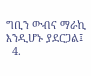ግቢን ውብና ማራኪ እንዲሆኑ ያደርጋል፤
  4.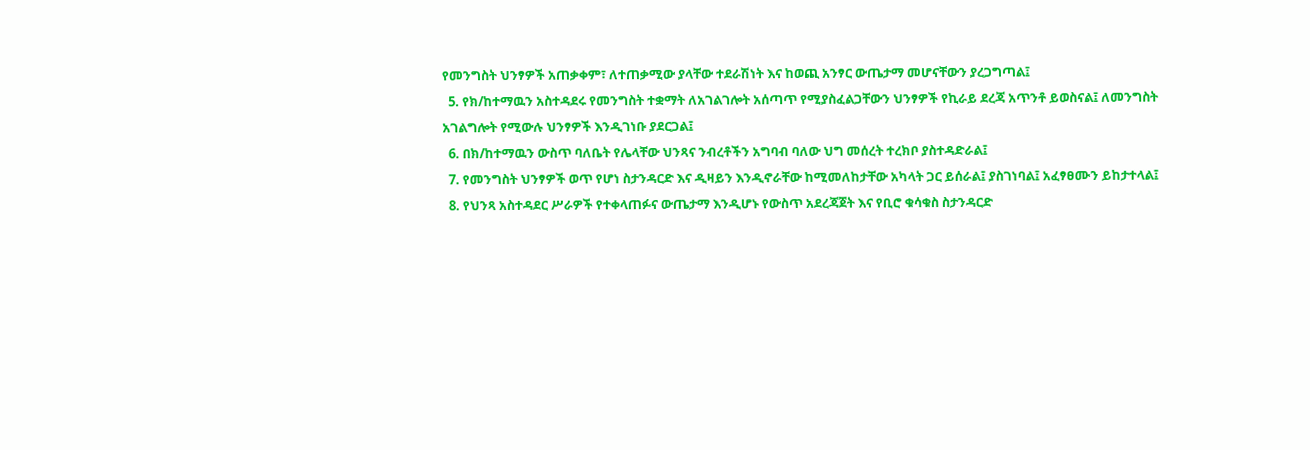የመንግስት ህንፃዎች አጠቃቀም፣ ለተጠቃሚው ያላቸው ተደራሽነት እና ከወጪ አንፃር ውጤታማ መሆናቸውን ያረጋግጣል፤
  5. የክ/ከተማዉን አስተዳደሩ የመንግስት ተቋማት ለአገልገሎት አሰጣጥ የሚያስፈልጋቸውን ህንፃዎች የኪራይ ደረጃ አጥንቶ ይወስናል፤ ለመንግስት አገልግሎት የሚውሉ ህንፃዎች እንዲገነቡ ያደርጋል፤
  6. በክ/ከተማዉን ውስጥ ባለቤት የሌላቸው ህንጻና ንብረቶችን አግባብ ባለው ህግ መሰረት ተረክቦ ያስተዳድራል፤
  7. የመንግስት ህንፃዎች ወጥ የሆነ ስታንዳርድ እና ዲዛይን እንዲኖራቸው ከሚመለከታቸው አካላት ጋር ይሰራል፤ ያስገነባል፤ አፈፃፀሙን ይከታተላል፤
  8. የህንጻ አስተዳደር ሥራዎች የተቀላጠፉና ውጤታማ እንዲሆኑ የውስጥ አደረጃጀት እና የቢሮ ቁሳቁስ ስታንዳርድ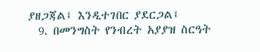ያዘጋጃል፤ እንዲተገበር ያደርጋል፤
  9. በመንግስት የንብረት አያያዝ ስርዓት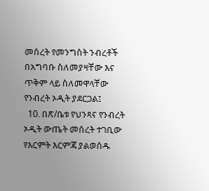መሰረት የመንግስት ንብረቶች በአግባቡ ስለመያዛቸው እና ጥቅም ላይ ስለመዋላቸው የንብረት ኦዲት ያደርጋል፤
  10. በጽ/ቤቱ የህንጻና የንብረት ኦዲት ውጤት መሰረት ተገቢው የእርምት እርምጃ ያልወሰዱ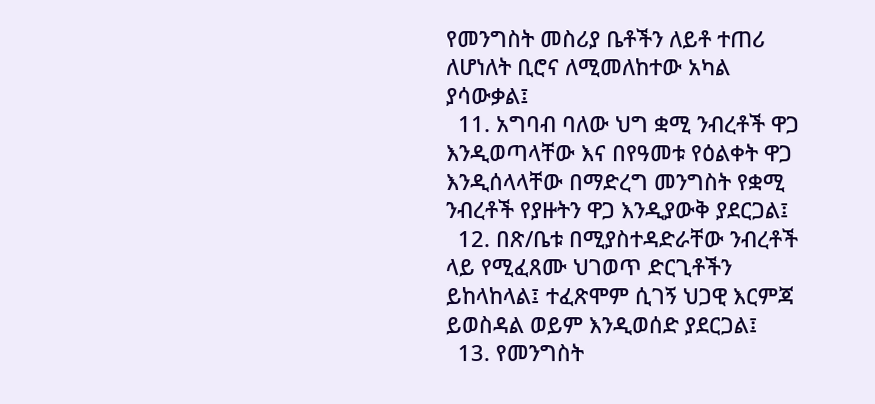የመንግስት መስሪያ ቤቶችን ለይቶ ተጠሪ ለሆነለት ቢሮና ለሚመለከተው አካል ያሳውቃል፤
  11. አግባብ ባለው ህግ ቋሚ ንብረቶች ዋጋ እንዲወጣላቸው እና በየዓመቱ የዕልቀት ዋጋ እንዲሰላላቸው በማድረግ መንግስት የቋሚ ንብረቶች የያዙትን ዋጋ እንዲያውቅ ያደርጋል፤
  12. በጽ/ቤቱ በሚያስተዳድራቸው ንብረቶች ላይ የሚፈጸሙ ህገወጥ ድርጊቶችን ይከላከላል፤ ተፈጽሞም ሲገኝ ህጋዊ እርምጃ ይወስዳል ወይም እንዲወሰድ ያደርጋል፤
  13. የመንግስት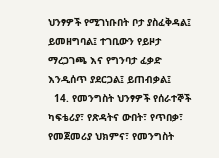ህንፃዎች የሚገነቡበት ቦታ ያስፈቅዳል፤ ይመዘግባል፤ ተገቢውን የይዞታ ማረጋገጫ እና የግንባታ ፈቃድ እንዲሰጥ ያደርጋል፤ ይጠብቃል፤
  14. የመንግስት ህንፃዎች የሰራተኞች ካፍቴሪያ፣ የጽዳትና ውበት፣ የጥበቃ፣ የመጀመሪያ ህክምና፣ የመንግስት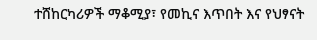ተሸከርካሪዎች ማቆሚያ፣ የመኪና እጥበት እና የህፃናት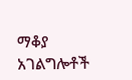ማቆያ አገልግሎቶች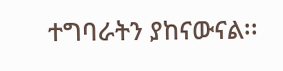ተግባራትን ያከናውናል፡፡